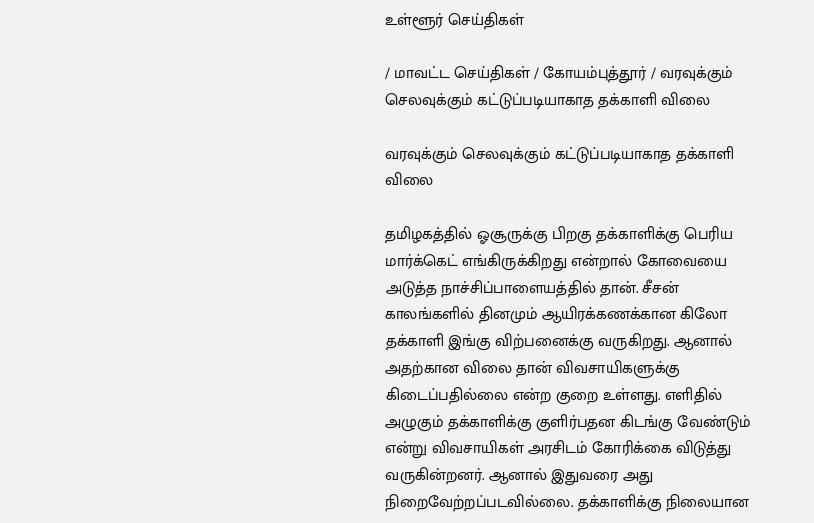உள்ளூர் செய்திகள்

/ மாவட்ட செய்திகள் / கோயம்புத்தூர் / வரவுக்கும் செலவுக்கும் கட்டுப்படியாகாத தக்காளி விலை

வரவுக்கும் செலவுக்கும் கட்டுப்படியாகாத தக்காளி விலை

தமிழகத்தில் ஓசூருக்கு பிறகு தக்காளிக்கு பெரிய மார்க்கெட் எங்கிருக்கிறது என்றால் கோவையை அடுத்த நாச்சிப்பாளையத்தில் தான். சீசன் காலங்களில் தினமும் ஆயிரக்கணக்கான கிலோ தக்காளி இங்கு விற்பனைக்கு வருகிறது. ஆனால் அதற்கான விலை தான் விவசாயிகளுக்கு கிடைப்பதில்லை என்ற குறை உள்ளது. எளிதில் அழுகும் தக்காளிக்கு குளிர்பதன கிடங்கு வேண்டும் என்று விவசாயிகள் அரசிடம் கோரிக்கை விடுத்து வருகின்றனர். ஆனால் இதுவரை அது நிறைவேற்றப்படவில்லை. தக்காளிக்கு நிலையான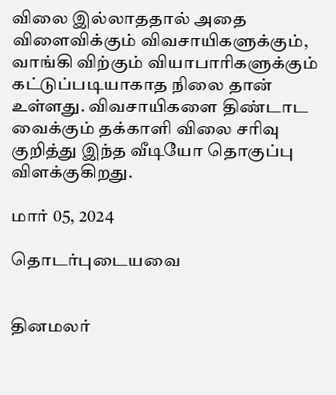விலை இல்லாததால் அதை விளைவிக்கும் விவசாயிகளுக்கும், வாங்கி விற்கும் வியாபாரிகளுக்கும் கட்டுப்படியாகாத நிலை தான் உள்ளது. விவசாயிகளை திண்டாட வைக்கும் தக்காளி விலை சரிவு குறித்து இந்த வீடியோ தொகுப்பு விளக்குகிறது.

மார் 05, 2024

தொடர்புடையவை


தினமலர்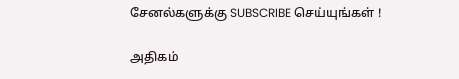சேனல்களுக்கு SUBSCRIBE செய்யுங்கள் !

அதிகம்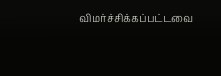விமர்ச்சிக்கப்பட்டவை